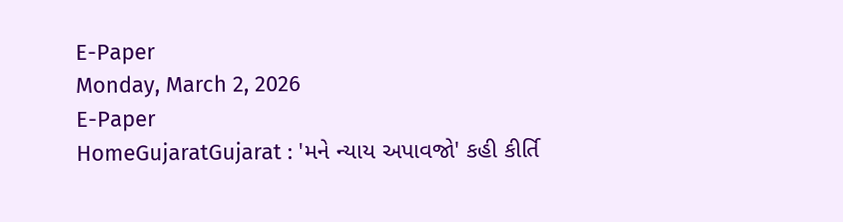E-Paper
Monday, March 2, 2026
E-Paper
HomeGujaratGujarat : 'મને ન્યાય અપાવજો' કહી કીર્તિ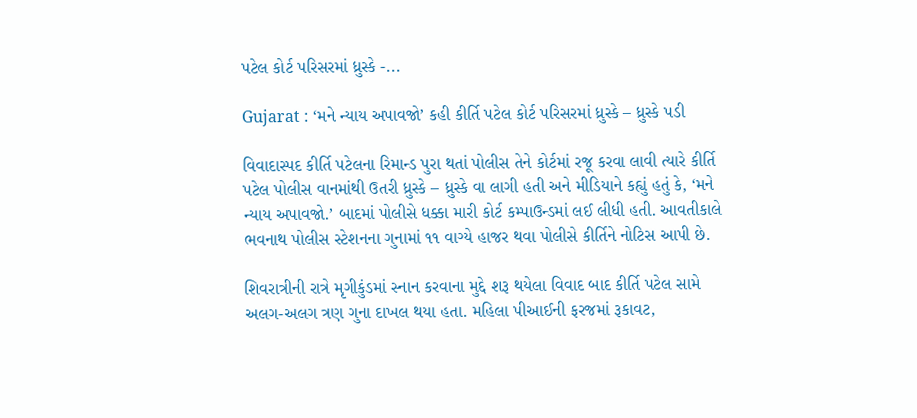પટેલ કોર્ટ પરિસરમાં ધ્રુસ્કે -...

Gujarat : ‘મને ન્યાય અપાવજો’ કહી કીર્તિ પટેલ કોર્ટ પરિસરમાં ધ્રુસ્કે – ધ્રુસ્કે પડી

વિવાદાસ્પદ કીર્તિ પટેલના રિમાન્ડ પુરા થતાં પોલીસ તેને કોર્ટમાં રજૂ કરવા લાવી ત્યારે કીર્તિ પટેલ પોલીસ વાનમાંથી ઉતરી ધ્રુસ્કે – ધ્રુસ્કે વા લાગી હતી અને મીડિયાને કહ્યું હતું કે, ‘મને ન્યાય અપાવજો.’ બાદમાં પોલીસે ધક્કા મારી કોર્ટ કમ્પાઉન્ડમાં લઈ લીધી હતી. આવતીકાલે ભવનાથ પોલીસ સ્ટેશનના ગુનામાં ૧૧ વાગ્યે હાજર થવા પોલીસે કીર્તિને નોટિસ આપી છે.

શિવરાત્રીની રાત્રે મૃગીકુંડમાં સ્નાન કરવાના મુદ્દે શરૂ થયેલા વિવાદ બાદ કીર્તિ પટેલ સામે અલગ-અલગ ત્રણ ગુના દાખલ થયા હતા. મહિલા પીઆઈની ફરજમાં રૂકાવટ,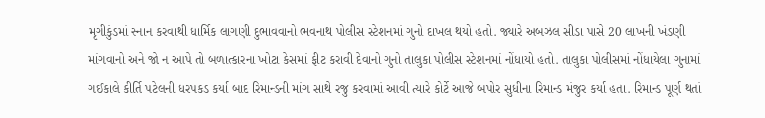મૃગીકુંડમાં સ્નાન કરવાથી ધાર્મિક લાગણી દુભાવવાનો ભવનાથ પોલીસ સ્ટેશનમાં ગુનો દાખલ થયો હતો. જ્યારે અબઝલ સીડા પાસે 20 લાખની ખંડણી માંગવાનો અને જો ન આપે તો બળાત્કારના ખોટા કેસમાં ફીટ કરાવી દેવાનો ગુનો તાલુકા પોલીસ સ્ટેશનમાં નોંધાયો હતો. તાલુકા પોલીસમાં નોંધાયેલા ગુનામાં ગઈકાલે કીર્તિ પટેલની ધરપકડ કર્યા બાદ રિમાન્ડની માંગ સાથે રજુ કરવામાં આવી ત્યારે કોર્ટે આજે બપોર સુધીના રિમાન્ડ મંજુર કર્યા હતા. રિમાન્ડ પૂર્ણ થતાં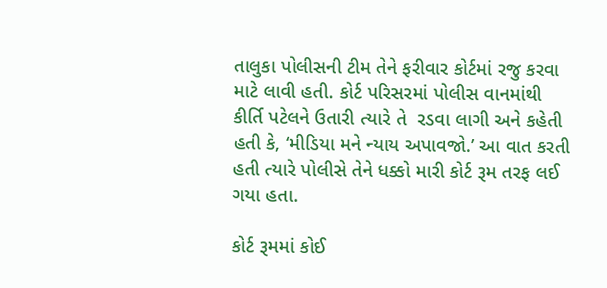તાલુકા પોલીસની ટીમ તેને ફરીવાર કોર્ટમાં રજુ કરવા માટે લાવી હતી. કોર્ટ પરિસરમાં પોલીસ વાનમાંથી કીર્તિ પટેલને ઉતારી ત્યારે તે  રડવા લાગી અને કહેતી હતી કે, ‘મીડિયા મને ન્યાય અપાવજો.’ આ વાત કરતી હતી ત્યારે પોલીસે તેને ધક્કો મારી કોર્ટ રૂમ તરફ લઈ ગયા હતા.

કોર્ટ રૂમમાં કોઈ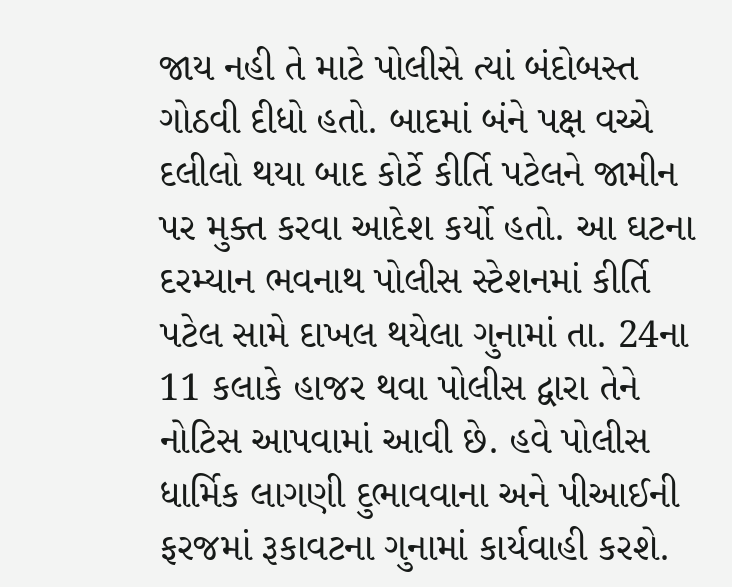જાય નહી તે માટે પોલીસે ત્યાં બંદોબસ્ત ગોઠવી દીધો હતો. બાદમાં બંને પક્ષ વચ્ચે દલીલો થયા બાદ કોર્ટે કીર્તિ પટેલને જામીન પર મુક્ત કરવા આદેશ કર્યો હતો. આ ઘટના દરમ્યાન ભવનાથ પોલીસ સ્ટેશનમાં કીર્તિ પટેલ સામે દાખલ થયેલા ગુનામાં તા. 24ના 11 કલાકે હાજર થવા પોલીસ દ્વારા તેને નોટિસ આપવામાં આવી છે. હવે પોલીસ ધાર્મિક લાગણી દુભાવવાના અને પીઆઈની ફરજમાં રૂકાવટના ગુનામાં કાર્યવાહી કરશે.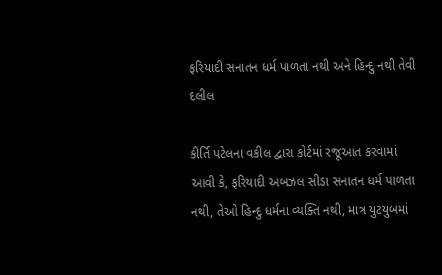ફરિયાદી સનાતન ધર્મ પાળતા નથી અને હિન્દુ નથી તેવી દલીલ

કીર્તિ પટેલના વકીલ દ્વારા કોર્ટમાં રજૂઆત કરવામાં આવી કે, ફરિયાદી અબઝલ સીડા સનાતન ધર્મ પાળતા નથી, તેઓ હિન્દુ ધર્મના વ્યક્તિ નથી, માત્ર યુટયુબમાં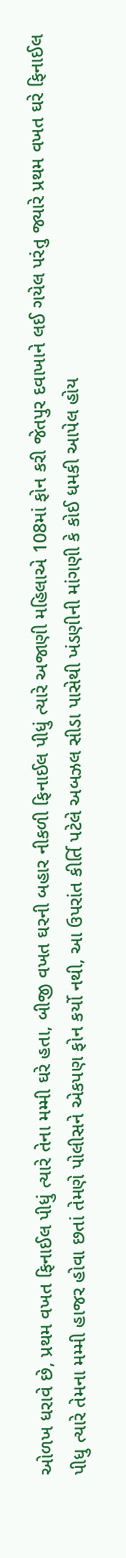ઓળખ ધરાવે છે, પ્રથમ વખત ફિનાઈલ પીધું ત્યારે તેના મમ્મી ઘરે હતા, બીજી વખત ઘરની બહાર નીકળી ફિનાઈલ પીધું ત્યારે અજાણી મહિલાએ 108માં ફોન કરી જેતપુર દવાખાને લઈ ગયેલ પરંતુ જ્યારે પ્રથમ વખત ઘરે ફિનાઈલ પીધુ ત્યારે તેમના મમ્મી હાજર હોવા છતાં તેમણે પોલીસને એકપણ ફોન કર્યો નથી, આ ઉપરાંત કીર્તિ પટેલે અબઝલ સીડા પાસેથી ખંડણીની માંગણી કે કોઈ ધમકી આપેલ હોય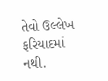તેવો ઉલ્લેખ ફરિયાદમાં નથી.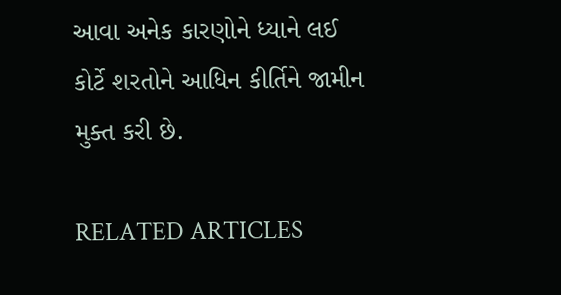આવા અનેક કારણોને ધ્યાને લઈ કોર્ટે શરતોને આધિન કીર્તિને જામીન મુક્ત કરી છે.

RELATED ARTICLES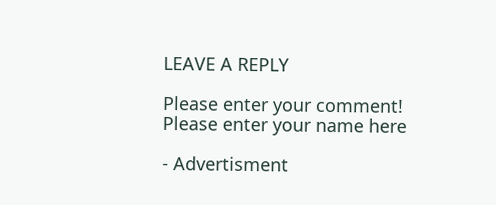LEAVE A REPLY

Please enter your comment!
Please enter your name here

- Advertisment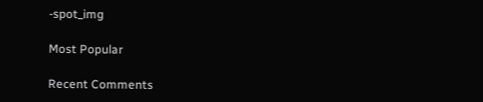-spot_img

Most Popular

Recent Comments